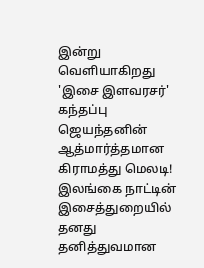இன்று வெளியாகிறது 'இசை இளவரசர்' கந்தப்பு ஜெயந்தனின் ஆத்மார்த்தமான கிராமத்து மெலடி!
இலங்கை நாட்டின் இசைத்துறையில் தனது தனித்துவமான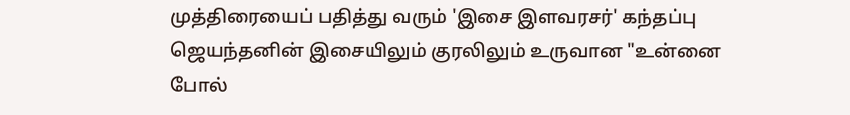முத்திரையைப் பதித்து வரும் 'இசை இளவரசர்' கந்தப்பு ஜெயந்தனின் இசையிலும் குரலிலும் உருவான "உன்னை போல்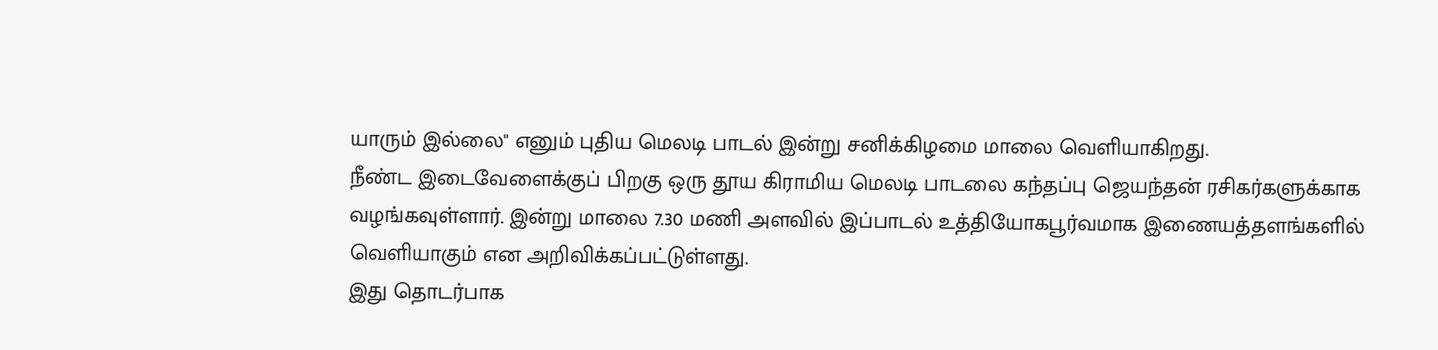யாரும் இல்லை" எனும் புதிய மெலடி பாடல் இன்று சனிக்கிழமை மாலை வெளியாகிறது.
நீண்ட இடைவேளைக்குப் பிறகு ஒரு தூய கிராமிய மெலடி பாடலை கந்தப்பு ஜெயந்தன் ரசிகர்களுக்காக வழங்கவுள்ளார். இன்று மாலை 7.30 மணி அளவில் இப்பாடல் உத்தியோகபூர்வமாக இணையத்தளங்களில் வெளியாகும் என அறிவிக்கப்பட்டுள்ளது.
இது தொடர்பாக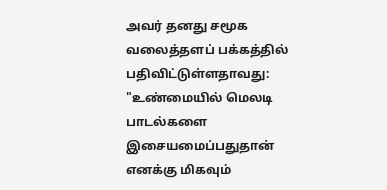அவர் தனது சமூக வலைத்தளப் பக்கத்தில் பதிவிட்டுள்ளதாவது:
"உண்மையில் மெலடி பாடல்களை இசையமைப்பதுதான் எனக்கு மிகவும்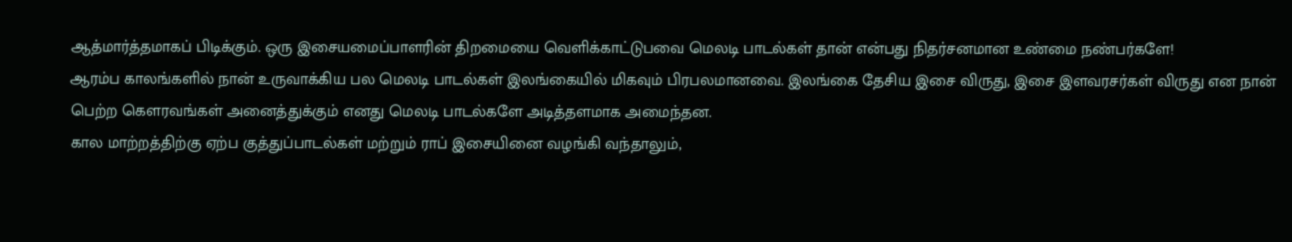ஆத்மார்த்தமாகப் பிடிக்கும். ஒரு இசையமைப்பாளரின் திறமையை வெளிக்காட்டுபவை மெலடி பாடல்கள் தான் என்பது நிதர்சனமான உண்மை நண்பர்களே!
ஆரம்ப காலங்களில் நான் உருவாக்கிய பல மெலடி பாடல்கள் இலங்கையில் மிகவும் பிரபலமானவை. இலங்கை தேசிய இசை விருது, இசை இளவரசர்கள் விருது என நான் பெற்ற கௌரவங்கள் அனைத்துக்கும் எனது மெலடி பாடல்களே அடித்தளமாக அமைந்தன.
கால மாற்றத்திற்கு ஏற்ப குத்துப்பாடல்கள் மற்றும் ராப் இசையினை வழங்கி வந்தாலும்,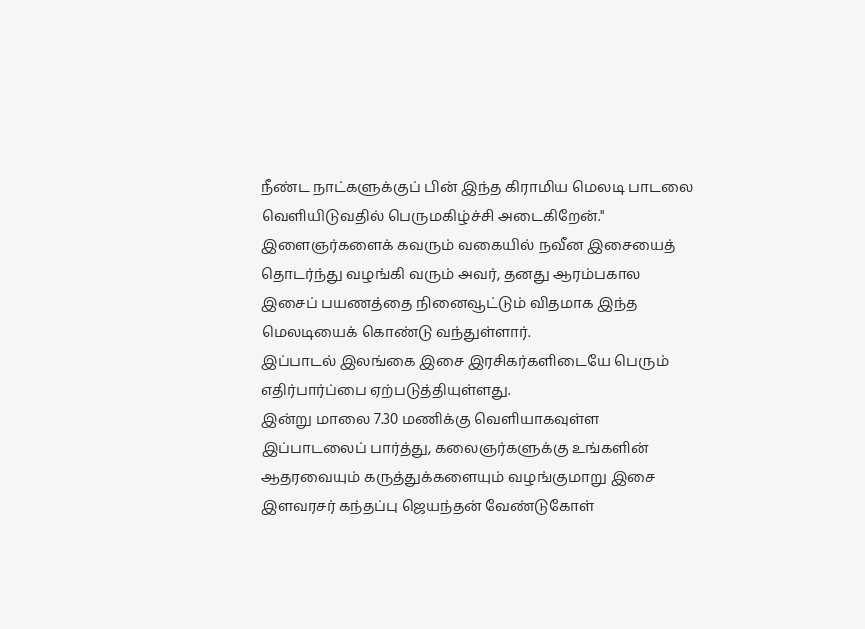நீண்ட நாட்களுக்குப் பின் இந்த கிராமிய மெலடி பாடலை வெளியிடுவதில் பெருமகிழ்ச்சி அடைகிறேன்."
இளைஞர்களைக் கவரும் வகையில் நவீன இசையைத் தொடர்ந்து வழங்கி வரும் அவர், தனது ஆரம்பகால இசைப் பயணத்தை நினைவூட்டும் விதமாக இந்த மெலடியைக் கொண்டு வந்துள்ளார்.
இப்பாடல் இலங்கை இசை இரசிகர்களிடையே பெரும் எதிர்பார்ப்பை ஏற்படுத்தியுள்ளது.
இன்று மாலை 7.30 மணிக்கு வெளியாகவுள்ள இப்பாடலைப் பார்த்து, கலைஞர்களுக்கு உங்களின் ஆதரவையும் கருத்துக்களையும் வழங்குமாறு இசை இளவரசர் கந்தப்பு ஜெயந்தன் வேண்டுகோள்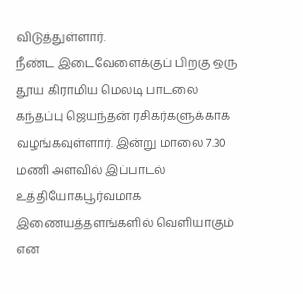விடுத்துள்ளார்.
நீண்ட இடைவேளைக்குப் பிறகு ஒரு தூய கிராமிய மெலடி பாடலை கந்தப்பு ஜெயந்தன் ரசிகர்களுக்காக வழங்கவுள்ளார். இன்று மாலை 7.30 மணி அளவில் இப்பாடல் உத்தியோகபூர்வமாக இணையத்தளங்களில் வெளியாகும் என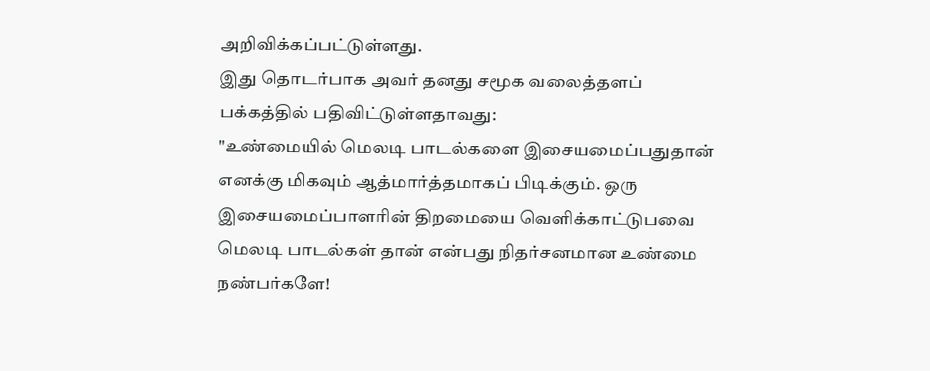அறிவிக்கப்பட்டுள்ளது.
இது தொடர்பாக அவர் தனது சமூக வலைத்தளப் பக்கத்தில் பதிவிட்டுள்ளதாவது:
"உண்மையில் மெலடி பாடல்களை இசையமைப்பதுதான் எனக்கு மிகவும் ஆத்மார்த்தமாகப் பிடிக்கும். ஒரு இசையமைப்பாளரின் திறமையை வெளிக்காட்டுபவை மெலடி பாடல்கள் தான் என்பது நிதர்சனமான உண்மை நண்பர்களே!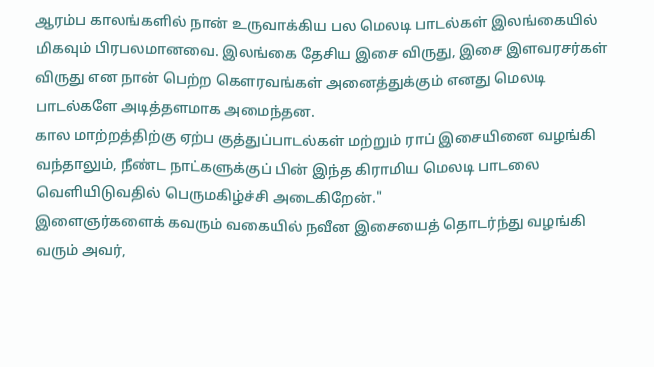ஆரம்ப காலங்களில் நான் உருவாக்கிய பல மெலடி பாடல்கள் இலங்கையில் மிகவும் பிரபலமானவை. இலங்கை தேசிய இசை விருது, இசை இளவரசர்கள் விருது என நான் பெற்ற கௌரவங்கள் அனைத்துக்கும் எனது மெலடி பாடல்களே அடித்தளமாக அமைந்தன.
கால மாற்றத்திற்கு ஏற்ப குத்துப்பாடல்கள் மற்றும் ராப் இசையினை வழங்கி வந்தாலும், நீண்ட நாட்களுக்குப் பின் இந்த கிராமிய மெலடி பாடலை வெளியிடுவதில் பெருமகிழ்ச்சி அடைகிறேன்."
இளைஞர்களைக் கவரும் வகையில் நவீன இசையைத் தொடர்ந்து வழங்கி வரும் அவர்,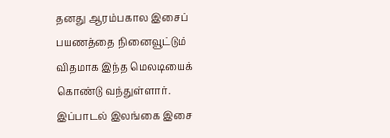தனது ஆரம்பகால இசைப் பயணத்தை நினைவூட்டும் விதமாக இந்த மெலடியைக் கொண்டு வந்துள்ளார்.
இப்பாடல் இலங்கை இசை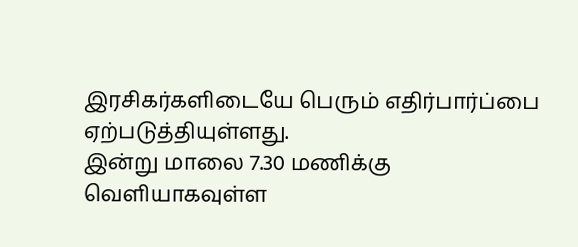இரசிகர்களிடையே பெரும் எதிர்பார்ப்பை ஏற்படுத்தியுள்ளது.
இன்று மாலை 7.30 மணிக்கு வெளியாகவுள்ள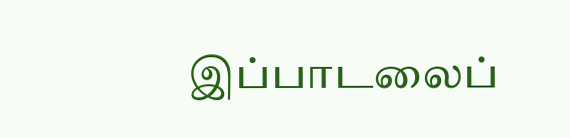இப்பாடலைப்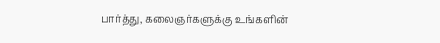பார்த்து, கலைஞர்களுக்கு உங்களின்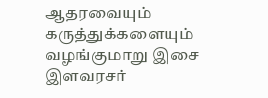ஆதரவையும் கருத்துக்களையும் வழங்குமாறு இசை இளவரசர்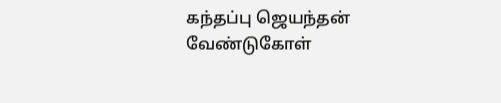கந்தப்பு ஜெயந்தன் வேண்டுகோள்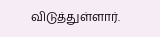விடுத்துள்ளார்.